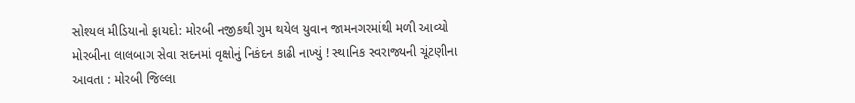સોશ્યલ મીડિયાનો ફાયદો: મોરબી નજીકથી ગુમ થયેલ યુવાન જામનગરમાંથી મળી આવ્યો મોરબીના લાલબાગ સેવા સદનમાં વૃક્ષોનું નિકંદન કાઢી નાખ્યું ! સ્થાનિક સ્વરાજ્યની ચૂંટણીના આવતા : મોરબી જિલ્લા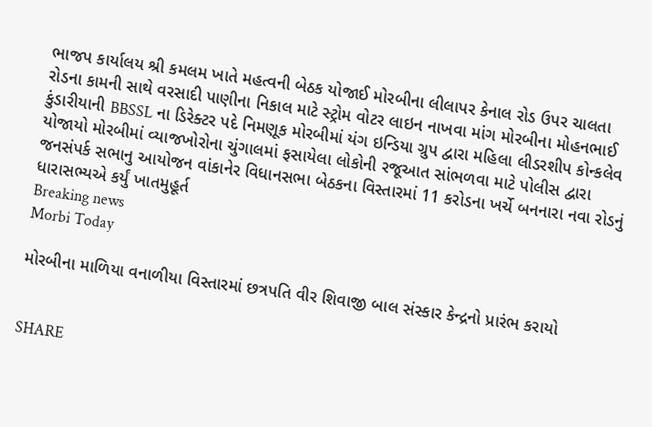ભાજપ કાર્યાલય શ્રી કમલમ ખાતે મહત્વની બેઠક યોજાઈ મોરબીના લીલાપર કેનાલ રોડ ઉપર ચાલતા રોડના કામની સાથે વરસાદી પાણીના નિકાલ માટે સ્ટ્રોમ વોટર લાઇન નાખવા માંગ મોરબીના મોહનભાઈ કુંડારીયાની BBSSL ના ડિરેક્ટર પદે નિમણૂક મોરબીમાં યંગ ઇન્ડિયા ગ્રુપ દ્વારા મહિલા લીડરશીપ કોન્કલેવ યોજાયો મોરબીમાં વ્યાજખોરોના ચુંગાલમાં ફસાયેલા લોકોની રજૂઆત સાંભળવા માટે પોલીસ દ્વારા જનસંપર્ક સભાનુ આયોજન વાંકાનેર વિધાનસભા બેઠકના વિસ્તારમાં 11 કરોડના ખર્ચે બનનારા નવા રોડનું ધારાસભ્યએ કર્યું ખાતમુહૂર્ત
Breaking news
Morbi Today

મોરબીના માળિયા વનાળીયા વિસ્તારમાં છત્રપતિ વીર શિવાજી બાલ સંસ્કાર કેન્દ્રનો પ્રારંભ કરાયો


SHARE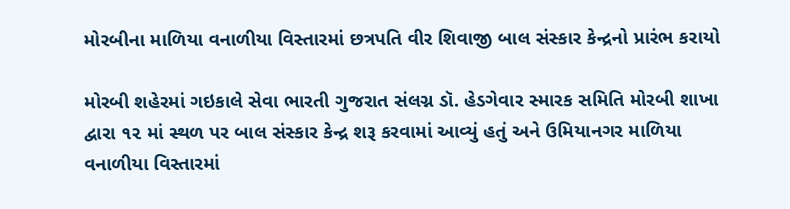મોરબીના માળિયા વનાળીયા વિસ્તારમાં છત્રપતિ વીર શિવાજી બાલ સંસ્કાર કેન્દ્રનો પ્રારંભ કરાયો

મોરબી શહેરમાં ગઇકાલે સેવા ભારતી ગુજરાત સંલગ્ન ડૉ. હેડગેવાર સ્મારક સમિતિ મોરબી શાખા દ્વારા ૧૨ માં સ્થળ પર બાલ સંસ્કાર કેન્દ્ર શરૂ કરવામાં આવ્યું હતું અને ઉમિયાનગર માળિયા વનાળીયા વિસ્તારમાં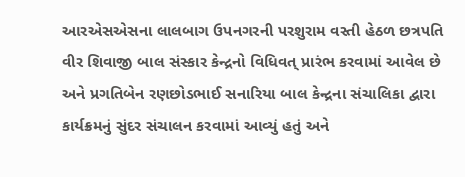આરએસએસના લાલબાગ ઉપનગરની પરશુરામ વસ્તી હેઠળ છત્રપતિ વીર શિવાજી બાલ સંસ્કાર કેન્દ્રનો વિધિવત્ પ્રારંભ કરવામાં આવેલ છે અને પ્રગતિબેન રણછોડભાઈ સનારિયા બાલ કેન્દ્રના સંચાલિકા દ્વારા કાર્યક્રમનું સુંદર સંચાલન કરવામાં આવ્યું હતું અને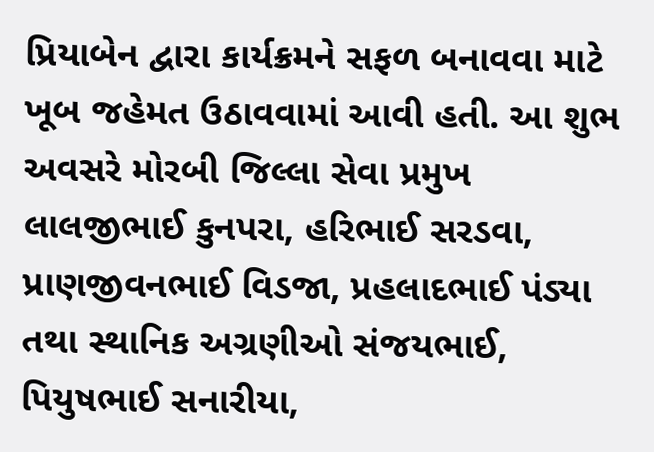પ્રિયાબેન દ્વારા કાર્યક્રમને સફળ બનાવવા માટે ખૂબ જહેમત ઉઠાવવામાં આવી હતી. આ શુભ અવસરે મોરબી જિલ્લા સેવા પ્રમુખ લાલજીભાઈ કુનપરા, હરિભાઈ સરડવા, પ્રાણજીવનભાઈ વિડજા, પ્રહલાદભાઈ પંડ્યા તથા સ્થાનિક અગ્રણીઓ સંજયભાઈ, પિયુષભાઈ સનારીયા,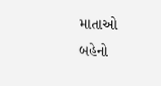માતાઓ બહેનો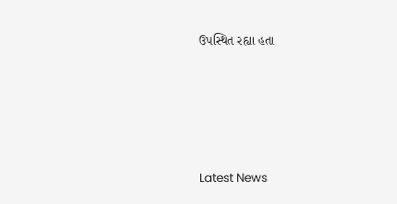ઉપસ્થિત રહ્યા હતા






Latest News